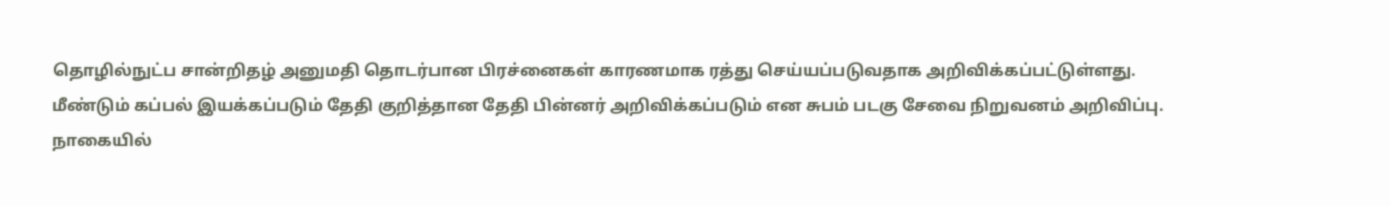தொழில்நுட்ப சான்றிதழ் அனுமதி தொடர்பான பிரச்னைகள் காரணமாக ரத்து செய்யப்படுவதாக அறிவிக்கப்பட்டுள்ளது.
மீண்டும் கப்பல் இயக்கப்படும் தேதி குறித்தான தேதி பின்னர் அறிவிக்கப்படும் என சுபம் படகு சேவை நிறுவனம் அறிவிப்பு.
நாகையில்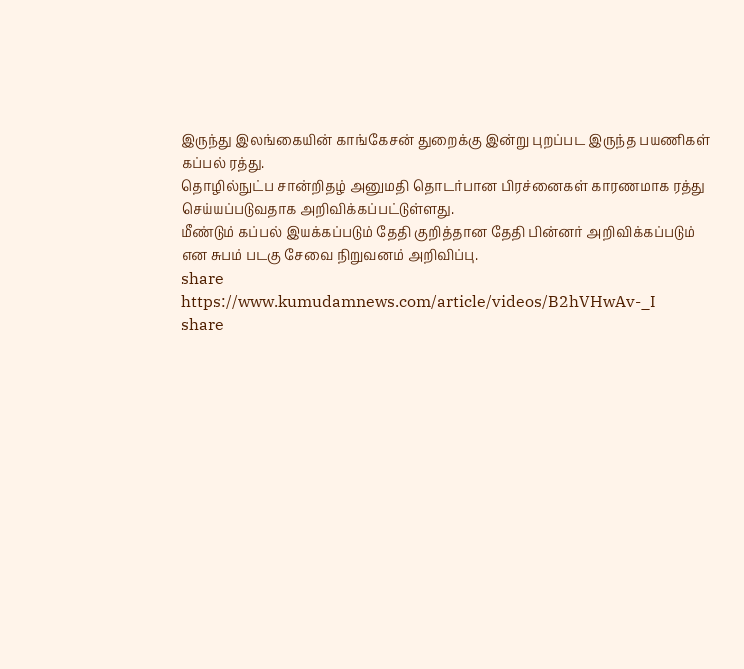இருந்து இலங்கையின் காங்கேசன் துறைக்கு இன்று புறப்பட இருந்த பயணிகள் கப்பல் ரத்து.
தொழில்நுட்ப சான்றிதழ் அனுமதி தொடர்பான பிரச்னைகள் காரணமாக ரத்து செய்யப்படுவதாக அறிவிக்கப்பட்டுள்ளது.
மீண்டும் கப்பல் இயக்கப்படும் தேதி குறித்தான தேதி பின்னர் அறிவிக்கப்படும் என சுபம் படகு சேவை நிறுவனம் அறிவிப்பு.
share
https://www.kumudamnews.com/article/videos/B2hVHwAv-_I
share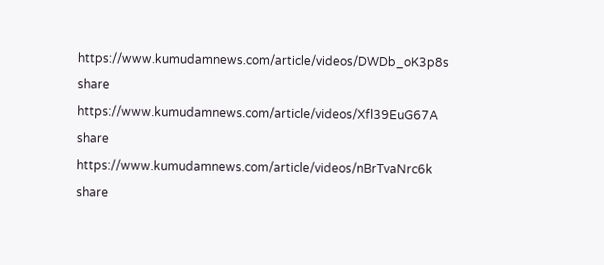https://www.kumudamnews.com/article/videos/DWDb_oK3p8s
share
https://www.kumudamnews.com/article/videos/Xfl39EuG67A
share
https://www.kumudamnews.com/article/videos/nBrTvaNrc6k
share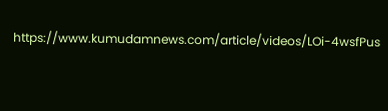https://www.kumudamnews.com/article/videos/LOi-4wsfPus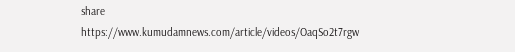share
https://www.kumudamnews.com/article/videos/OaqSo2t7rgw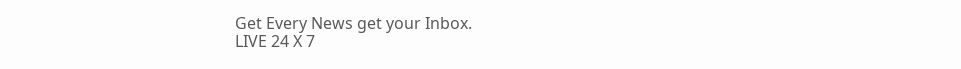Get Every News get your Inbox.
LIVE 24 X 7